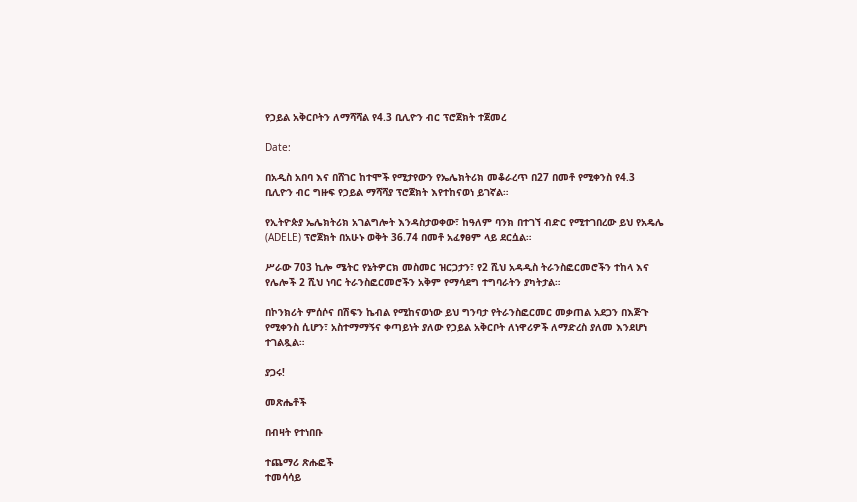የኃይል አቅርቦትን ለማሻሻል የ4.3 ቢሊዮን ብር ፕሮጀክት ተጀመረ

Date:

በአዲስ አበባ እና በሸገር ከተሞች የሚታየውን የኤሌክትሪክ መቆራረጥ በ27 በመቶ የሚቀንስ የ4.3 ቢሊዮን ብር ግዙፍ የኃይል ማሻሻያ ፕሮጀክት እየተከናወነ ይገኛል።

የኢትዮጵያ ኤሌክትሪክ አገልግሎት እንዳስታወቀው፣ ከዓለም ባንክ በተገኘ ብድር የሚተገበረው ይህ የአዴሌ (ADELE) ፕሮጀክት በአሁኑ ወቅት 36.74 በመቶ አፈፃፀም ላይ ደርሷል።

ሥራው 703 ኪሎ ሜትር የኔትዎርክ መስመር ዝርጋታን፣ የ2 ሺህ አዳዲስ ትራንስፎርመሮችን ተከላ እና የሌሎች 2 ሺህ ነባር ትራንስፎርመሮችን አቅም የማሳደግ ተግባራትን ያካትታል።

በኮንክሪት ምሰሶና በሽፍን ኬብል የሚከናወነው ይህ ግንባታ የትራንስፎርመር መቃጠል አደጋን በእጅጉ የሚቀንስ ሲሆን፣ አስተማማኝና ቀጣይነት ያለው የኃይል አቅርቦት ለነዋሪዎች ለማድረስ ያለመ እንደሆነ ተገልጿል።

ያጋሩ!

መጽሔቶች

በብዛት የተነበቡ

ተጨማሪ ጽሑፎች
ተመሳሳይ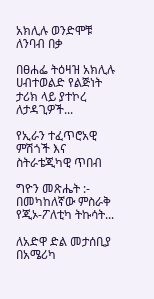አክሊሉ ወንድሞቹ ለንባብ በቃ

በፀሐፌ ትዕዛዝ አክሊሉ ሀብተወልድ የልጅነት ታሪክ ላይ ያተኮረ ለታዳጊዎች...

የኢራን ተፈጥሮአዊ ምሽጎች እና ስትራቴጂካዊ ጥበብ

ግዮን መጽሔት :- በመካከለኛው ምስራቅ የጂኦ-ፖለቲካ ትኩሳት...

ለአድዋ ድል መታሰቢያ በአሜሪካ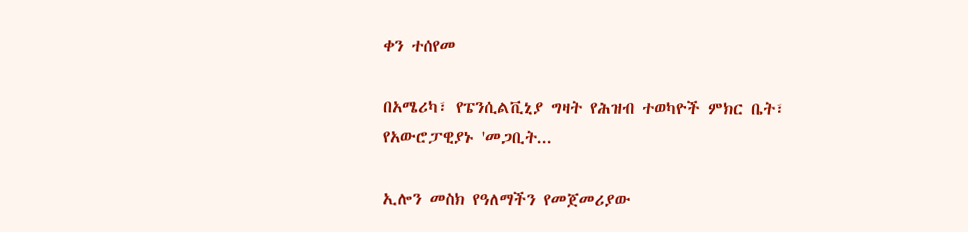ቀን ተሰየመ

በአሜሪካ፣ የፔንሲልቪኒያ ግዛት የሕዝብ ተወካዮች ምክር ቤት፣ የአውሮፓዊያኑ 'መጋቢት...

ኢሎን መስክ የዓለማችን የመጀመሪያው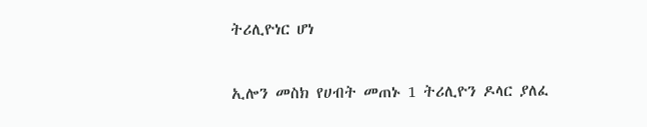ትሪሊዮነር ሆነ

ኢሎን መስክ የሀብት መጠኑ 1 ትሪሊዮን ዶላር ያለፈ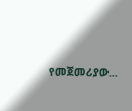የመጀመሪያው...